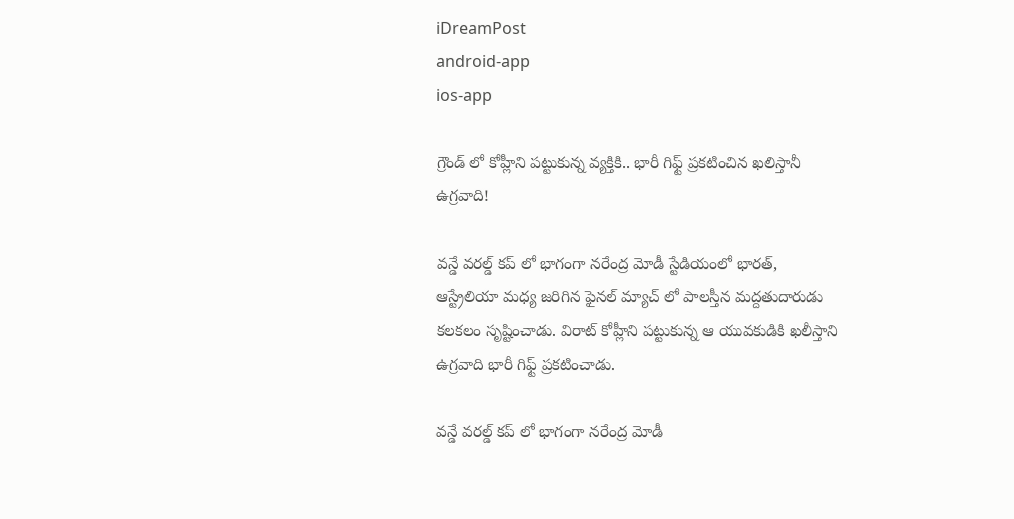iDreamPost
android-app
ios-app

గ్రౌండ్ లో కోహ్లీని పట్టుకున్న వ్యక్తికి.. భారీ గిఫ్ట్ ప్రకటించిన ఖలిస్తానీ ఉగ్రవాది!

వన్డే వరల్డ్ కప్ లో భాగంగా నరేంద్ర మోడీ స్టేడియంలో భారత్, ఆస్ట్రేలియా మధ్య జరిగిన ఫైనల్ మ్యాచ్ లో పాలస్తీన మద్దతుదారుడు కలకలం సృష్టించాడు. విరాట్ కోహ్లీని పట్టుకున్న ఆ యువకుడికి ఖలీస్తాని ఉగ్రవాది భారీ గిఫ్ట్ ప్రకటించాడు.

వన్డే వరల్డ్ కప్ లో భాగంగా నరేంద్ర మోడీ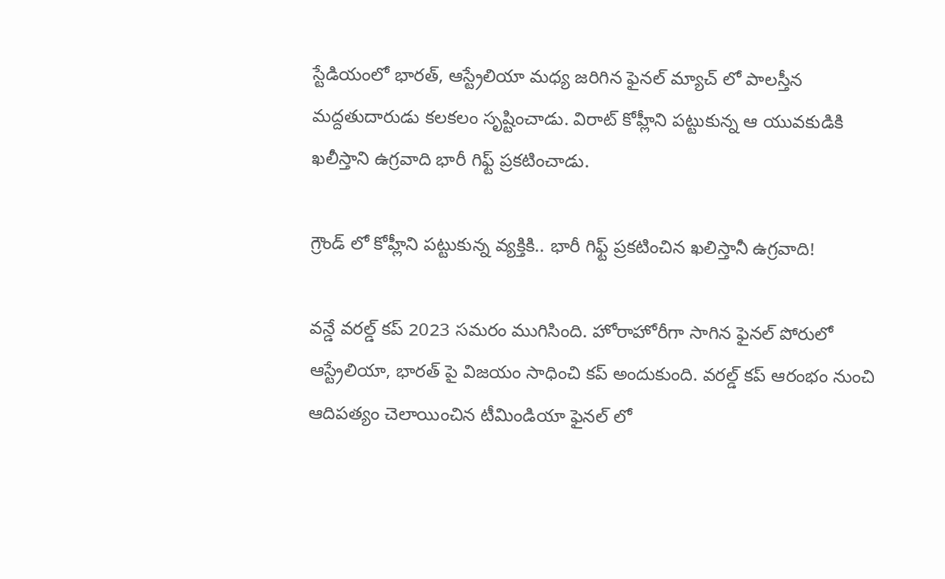స్టేడియంలో భారత్, ఆస్ట్రేలియా మధ్య జరిగిన ఫైనల్ మ్యాచ్ లో పాలస్తీన మద్దతుదారుడు కలకలం సృష్టించాడు. విరాట్ కోహ్లీని పట్టుకున్న ఆ యువకుడికి ఖలీస్తాని ఉగ్రవాది భారీ గిఫ్ట్ ప్రకటించాడు.

గ్రౌండ్ లో కోహ్లీని పట్టుకున్న వ్యక్తికి.. భారీ గిఫ్ట్ ప్రకటించిన ఖలిస్తానీ ఉగ్రవాది!

వన్డే వరల్డ్ కప్ 2023 సమరం ముగిసింది. హోరాహోరీగా సాగిన ఫైనల్ పోరులో ఆస్ట్రేలియా, భారత్ పై విజయం సాధించి కప్ అందుకుంది. వరల్డ్ కప్ ఆరంభం నుంచి ఆదిపత్యం చెలాయించిన టీమిండియా ఫైనల్ లో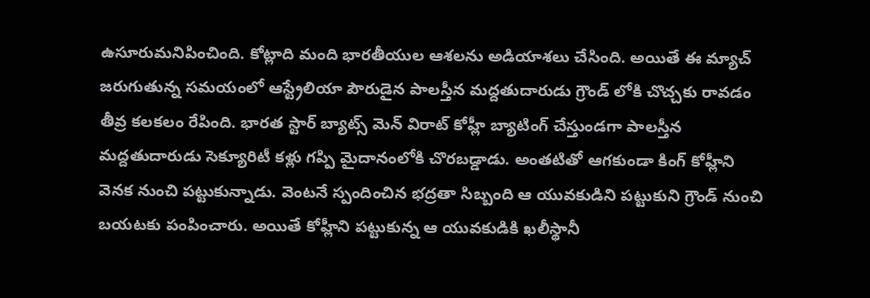ఉసూరుమనిపించింది. కోట్లాది మంది భారతీయుల ఆశలను అడియాశలు చేసింది. అయితే ఈ మ్యాచ్ జరుగుతున్న సమయంలో ఆస్ట్రేలియా పౌరుడైన పాలస్తీన మద్దతుదారుడు గ్రౌండ్ లోకి చొచ్చకు రావడం తీవ్ర కలకలం రేపింది. భారత స్టార్ బ్యాట్స్ మెన్ విరాట్ కోహ్లీ బ్యాటింగ్ చేస్తుండగా పాలస్తీన మద్దతుదారుడు సెక్యూరిటీ కళ్లు గప్పి మైదానంలోకి చొరబడ్డాడు. అంతటితో ఆగకుండా కింగ్ కోహ్లీని వెనక నుంచి పట్టుకున్నాడు. వెంటనే స్పందించిన భద్రతా సిబ్బంది ఆ యువకుడిని పట్టుకుని గ్రౌండ్ నుంచి బయటకు పంపించారు. అయితే కోహ్లీని పట్టుకున్న ఆ యువకుడికి ఖలీస్థానీ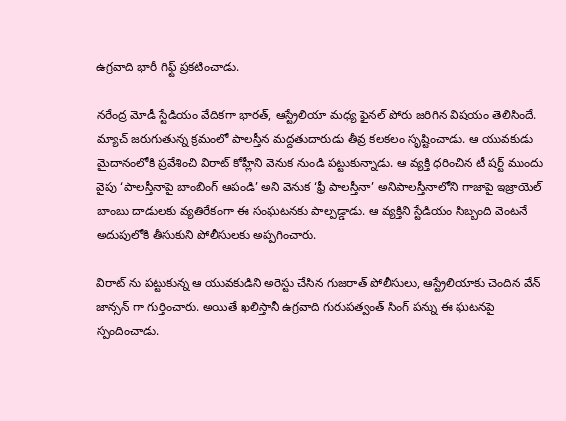ఉగ్రవాది భారీ గిఫ్ట్ ప్రకటించాడు.

నరేంద్ర మోడీ స్టేడియం వేదికగా భారత్, ఆస్ట్రేలియా మధ్య ఫైనల్ పోరు జరిగిన విషయం తెలిసిందే. మ్యాచ్ జరుగుతున్న క్రమంలో పాలస్తీన మద్దతుదారుడు తీవ్ర కలకలం సృష్టించాడు. ఆ యువకుడు మైదానంలోకి ప్రవేశించి విరాట్ కోహ్లీని వెనుక నుండి పట్టుకున్నాడు. ఆ వ్యక్తి ధరించిన టీ షర్ట్‌ ముందు వైపు ‘పాలస్తీనాపై బాంబింగ్ ఆపండి’ అని వెనుక ‘ఫ్రీ పాలస్తీనా’ అనిపాలస్తీనాలోని గాజాపై ఇజ్రాయెల్‌ బాంబు దాడులకు వ్యతిరేకంగా ఈ సంఘటనకు పాల్పడ్డాడు. ఆ వ్యక్తిని స్టేడియం సిబ్బంది వెంటనే అదుపులోకి తీసుకుని పోలీసులకు అప్పగించారు.

విరాట్ ను పట్టుకున్న ఆ యువకుడిని అరెస్టు చేసిన గుజరాత్ పోలీసులు, ఆస్ట్రేలియాకు చెందిన వేన్ జాన్సన్‌ గా గుర్తించారు. అయితే ఖలిస్తానీ ఉగ్రవాది గురుపత్వంత్ సింగ్ పన్ను ఈ ఘటనపై స్పందించాడు.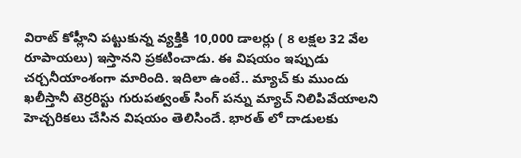విరాట్ కోహ్లీని పట్టుకున్న వ్యక్తికి 10,000 డాలర్లు ( 8 లక్షల 32 వేల రూపాయలు) ఇస్తానని ప్రకటించాడు. ఈ విషయం ఇప్పుడు చర్చనీయాంశంగా మారింది. ఇదిలా ఉంటే.. మ్యాచ్ కు ముందు ఖలీస్తానీ టెర్రరిస్టు గురుపత్వంత్ సింగ్ పన్ను మ్యాచ్ నిలిపివేయాలని హెచ్చరికలు చేసిన విషయం తెలిసిందే. భారత్ లో దాడులకు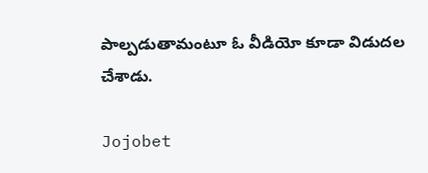పాల్పడుతామంటూ ఓ వీడియో కూడా విడుదల చేశాడు.

Jojobet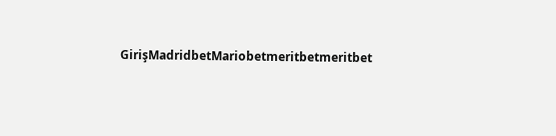GirişMadridbetMariobetmeritbetmeritbet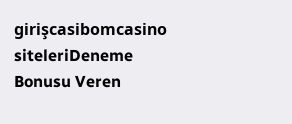girişcasibomcasino siteleriDeneme Bonusu Veren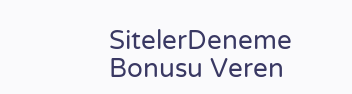SitelerDeneme Bonusu Veren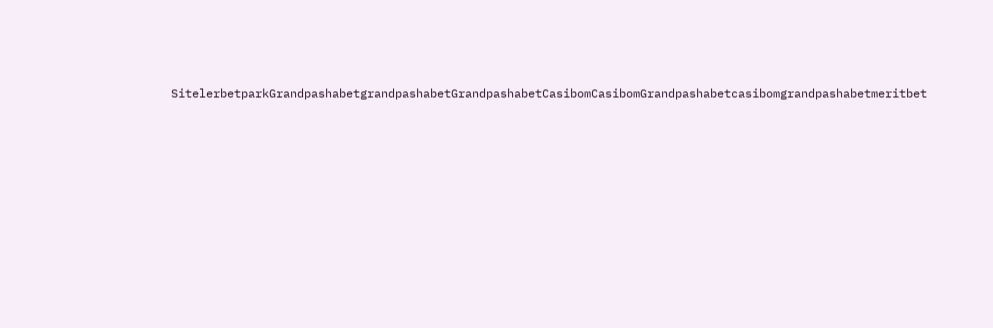SitelerbetparkGrandpashabetgrandpashabetGrandpashabetCasibomCasibomGrandpashabetcasibomgrandpashabetmeritbet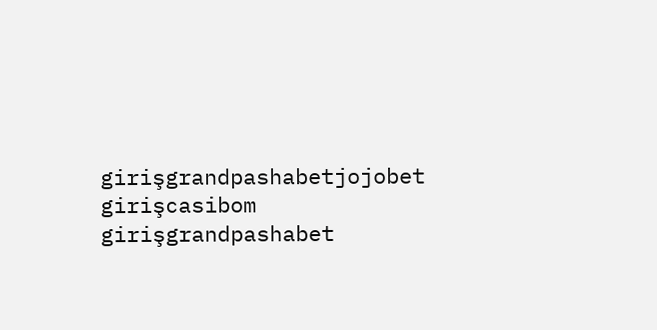girişgrandpashabetjojobet girişcasibom girişgrandpashabet